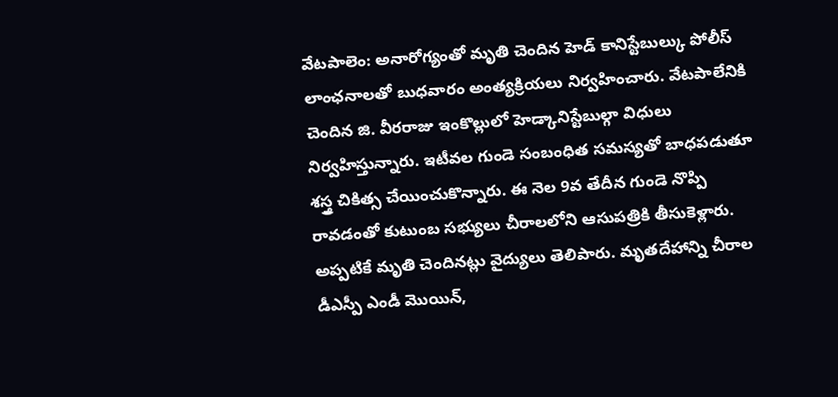వేటపాలెం: అనారోగ్యంతో మృతి చెందిన హెడ్ కానిస్టేబుల్కు పోలీస్ లాంఛనాలతో బుధవారం అంత్యక్రియలు నిర్వహించారు. వేటపాలేనికి చెందిన జి. వీరరాజు ఇంకొల్లులో హెడ్కానిస్టేబుల్గా విధులు నిర్వహిస్తున్నారు. ఇటీవల గుండె సంబంధిత సమస్యతో బాధపడుతూ శస్త్ర చికిత్స చేయించుకొన్నారు. ఈ నెల 9వ తేదీన గుండె నొప్పి రావడంతో కుటుంబ సభ్యులు చీరాలలోని ఆసుపత్రికి తీసుకెళ్లారు. అప్పటికే మృతి చెందినట్లు వైద్యులు తెలిపారు. మృతదేహాన్ని చీరాల డీఎస్పీ ఎండీ మొయిన్,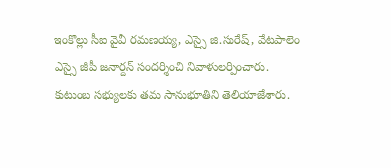ఇంకొల్లు సీఐ వైవీ రమణయ్య, ఎస్సై జి.సురేష్, వేటపాలెం ఎస్సై జీపీ జనార్దన్ సందర్శించి నివాళులర్పించారు. కుటుంబ సభ్యులకు తమ సానుభూతిని తెలియాజేశారు.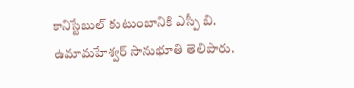కానిస్టేబుల్ కుటుంబానికి ఎస్పీ బి. ఉమామహేశ్వర్ సానుభూతి తెలిపారు.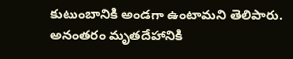కుటుంబానికి అండగా ఉంటామని తెలిపారు. అనంతరం మృతదేహానికి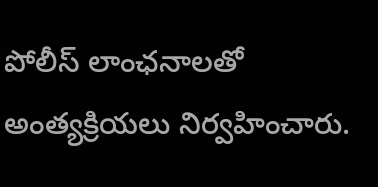పోలీస్ లాంఛనాలతో అంత్యక్రియలు నిర్వహించారు.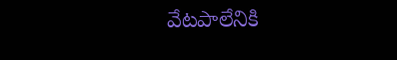వేటపాలేనికి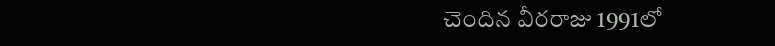చెందిన వీరరాజు 1991లో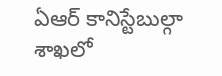ఏఆర్ కానిస్టేబుల్గా శాఖలో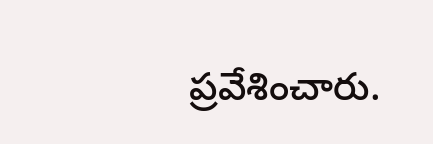ప్రవేశించారు.